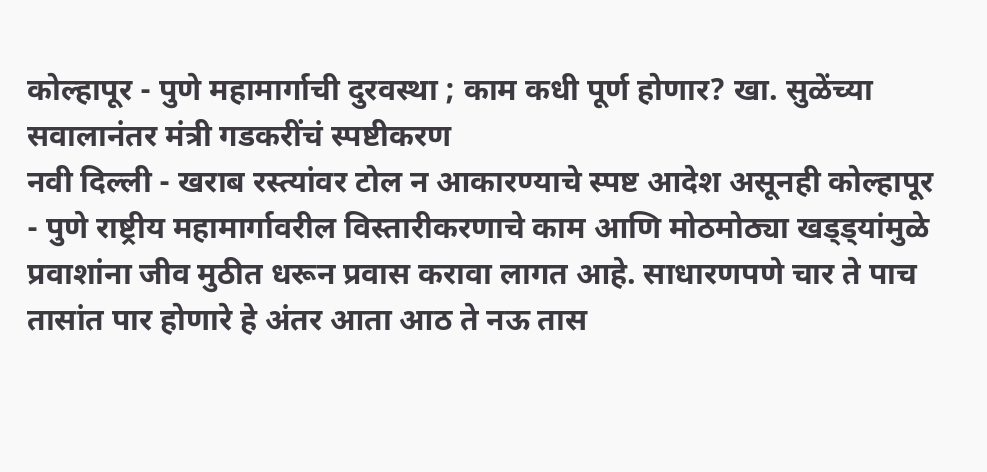कोल्हापूर - पुणे महामार्गाची दुरवस्था ; काम कधी पूर्ण होणार? खा. सुळेंच्या सवालानंतर मंत्री गडकरींचं स्पष्टीकरण
नवी दिल्ली - खराब रस्त्यांवर टोल न आकारण्याचे स्पष्ट आदेश असूनही कोल्हापूर - पुणे राष्ट्रीय महामार्गावरील विस्तारीकरणाचे काम आणि मोठमोठ्या खड्ड्यांमुळे प्रवाशांना जीव मुठीत धरून प्रवास करावा लागत आहे. साधारणपणे चार ते पाच तासांत पार होणारे हे अंतर आता आठ ते नऊ तास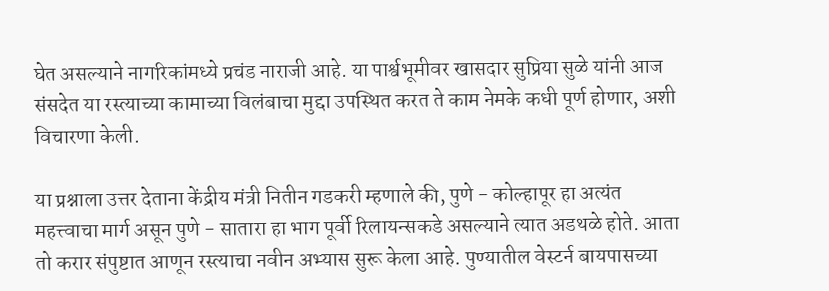घेत असल्याने नागरिकांमध्ये प्रचंड नाराजी आहे. या पार्श्वभूमीवर खासदार सुप्रिया सुळे यांनी आज संसदेत या रस्त्याच्या कामाच्या विलंबाचा मुद्दा उपस्थित करत ते काम नेमके कधी पूर्ण होणार, अशी विचारणा केली.

या प्रश्नाला उत्तर देताना केंद्रीय मंत्री नितीन गडकरी म्हणाले की, पुणे - कोल्हापूर हा अत्यंत महत्त्वाचा मार्ग असून पुणे - सातारा हा भाग पूर्वी रिलायन्सकडे असल्याने त्यात अडथळे होते. आता तो करार संपुष्टात आणून रस्त्याचा नवीन अभ्यास सुरू केला आहे. पुण्यातील वेस्टर्न बायपासच्या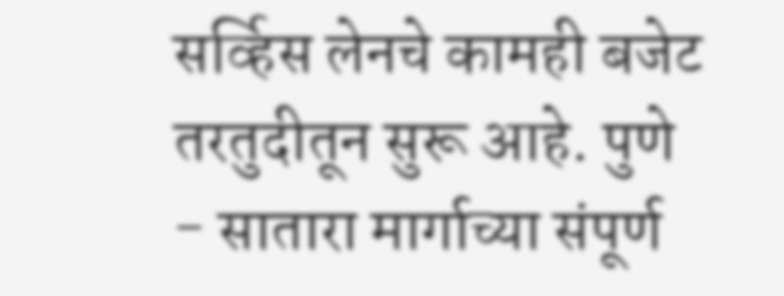सर्व्हिस लेनचे कामही बजेट तरतुदीतून सुरू आहे. पुणे - सातारा मार्गाच्या संपूर्ण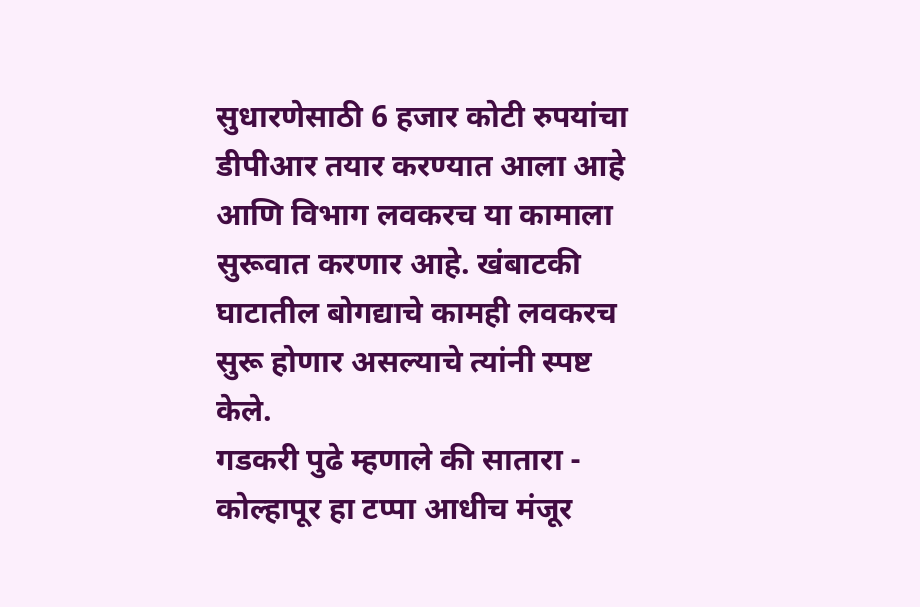सुधारणेसाठी 6 हजार कोटी रुपयांचा डीपीआर तयार करण्यात आला आहे आणि विभाग लवकरच या कामाला सुरूवात करणार आहे. खंबाटकी घाटातील बोगद्याचे कामही लवकरच सुरू होणार असल्याचे त्यांनी स्पष्ट केले.
गडकरी पुढे म्हणाले की सातारा - कोल्हापूर हा टप्पा आधीच मंजूर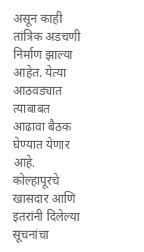असून काही तांत्रिक अडचणी निर्माण झाल्या आहेत. येत्या आठवड्यात त्याबाबत आढावा बैठक घेण्यात येणार आहे. कोल्हापूरचे खासदार आणि इतरांनी दिलेल्या सूचनांचा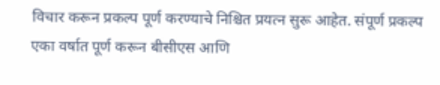विचार करून प्रकल्प पूर्ण करण्याचे निश्चित प्रयत्न सुरू आहेत. संपूर्ण प्रकल्प एका वर्षात पूर्ण करून बीसीएस आणि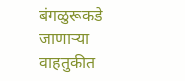बंगळुरूकडे जाणाऱ्या वाहतुकीत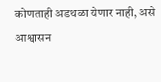कोणताही अडथळा येणार नाही, असे आश्वासन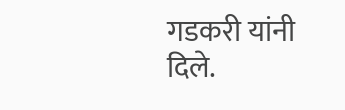गडकरी यांनी दिले.